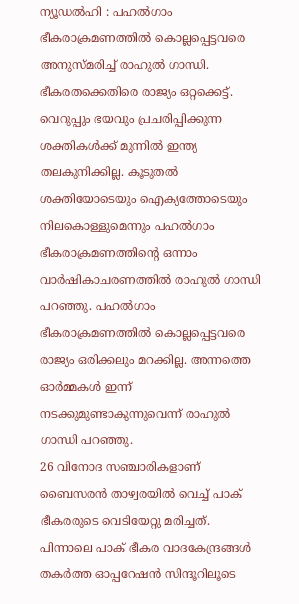ന്യൂഡൽഹി : പഹൽഗാം ഭീകരാക്രമണത്തിൽ കൊല്ലപ്പെട്ടവരെ അനുസ്മരിച്ച് രാഹുൽ ഗാന്ധി. ഭീകരതക്കെതിരെ രാജ്യം ഒറ്റക്കെട്ട്. വെറുപ്പും ഭയവും പ്രചരിപ്പിക്കുന്ന ശക്തികൾക്ക് മുന്നിൽ ഇന്ത്യ തലകുനിക്കില്ല. കൂടുതൽ ശക്തിയോടെയും ഐക്യത്തോടെയും നിലകൊള്ളുമെന്നും പഹൽഗാം ഭീകരാക്രമണത്തിന്റെ ഒന്നാം വാർഷികാചരണത്തിൽ രാഹുൽ ഗാന്ധി പറഞ്ഞു. പഹൽഗാം ഭീകരാക്രമണത്തിൽ കൊല്ലപ്പെട്ടവരെ രാജ്യം ഒരിക്കലും മറക്കില്ല. അന്നത്തെ ഓർമ്മകൾ ഇന്ന് നടക്കുമുണ്ടാകുന്നുവെന്ന് രാഹുൽ ഗാന്ധി പറഞ്ഞു.
26 വിനോദ സഞ്ചാരികളാണ് ബൈസരൻ താഴ്വരയിൽ വെച്ച് പാക് ഭീകരരുടെ വെടിയേറ്റു മരിച്ചത്. പിന്നാലെ പാക് ഭീകര വാദകേന്ദ്രങ്ങൾ തകർത്ത ഓപ്പറേഷൻ സിന്ദൂറിലൂടെ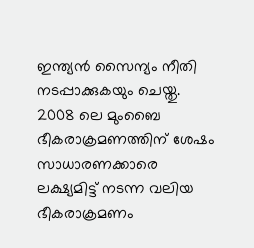ഇന്ത്യൻ സൈന്യം നീതി നടപ്പാക്കുകയും ചെയ്തു. 2008 ലെ മുംബൈ ഭീകരാക്രമണത്തിന് ശേഷം സാധാരണക്കാരെ ലക്ഷ്യമിട്ട് നടന്ന വലിയ ഭീകരാക്രമണം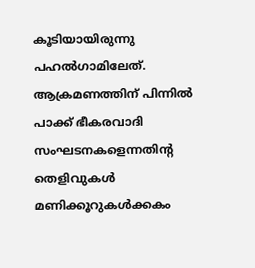കൂടിയായിരുന്നു പഹൽഗാമിലേത്. ആക്രമണത്തിന് പിന്നിൽ പാക്ക് ഭീകരവാദി സംഘടനകളെന്നതിന്റ തെളിവുകൾ മണിക്കൂറുകൾക്കകം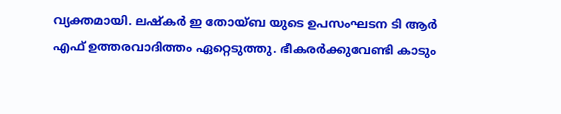വ്യക്തമായി. ലഷ്കർ ഇ തോയ്ബ യുടെ ഉപസംഘടന ടി ആർ എഫ് ഉത്തരവാദിത്തം ഏറ്റെടുത്തു. ഭീകരർക്കുവേണ്ടി കാടും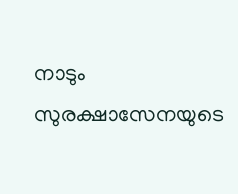നാടും സുരക്ഷാസേനയുടെ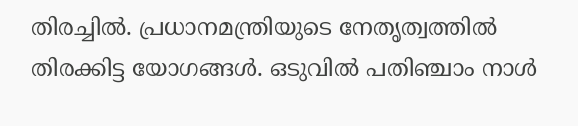തിരച്ചിൽ. പ്രധാനമന്ത്രിയുടെ നേതൃത്വത്തിൽ തിരക്കിട്ട യോഗങ്ങൾ. ഒടുവിൽ പതിഞ്ചാം നാൾ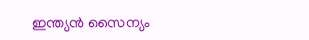ഇന്ത്യൻ സൈന്യം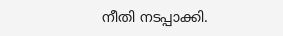നീതി നടപ്പാക്കി.